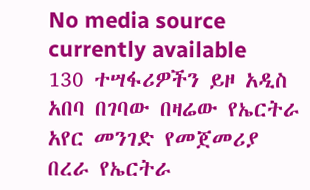No media source currently available
130 ተሣፋሪዎችን ይዞ አዲስ አበባ በገባው በዛሬው የኤርትራ አየር መንገድ የመጀመሪያ በረራ የኤርትራ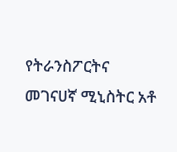የትራንስፖርትና መገናሀኛ ሚኒስትር አቶ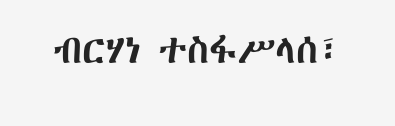ብርሃነ ተስፋሥላሰ፣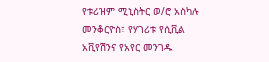የቱሪዝም ሚኒስትር ወ/ሮ አስካሉ መንቆርዮስ፣ የሃገሪቱ የሲቪል አቪየሽንና የአየር መንገዱ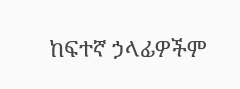ከፍተኛ ኃላፊዎችም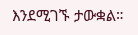እንደሚገኙ ታውቋል።